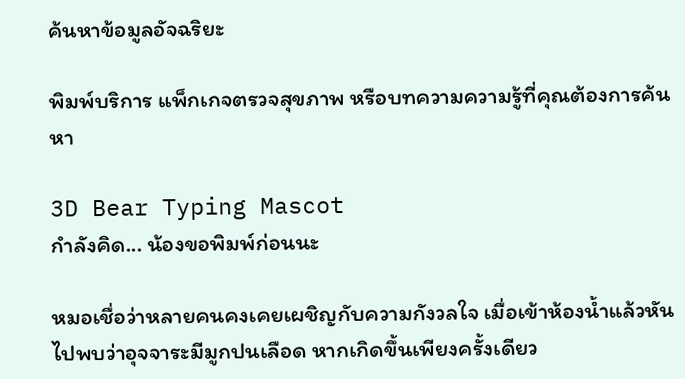ค้นหาข้อมูลอัจฉริยะ

พิมพ์บริการ แพ็กเกจตรวจสุขภาพ หรือบทความความรู้ที่คุณต้องการค้นหา

3D Bear Typing Mascot
กำลังคิด... น้องขอพิมพ์ก่อนนะ

หมอเชื่อว่าหลายคนคงเคยเผชิญกับความกังวลใจ เมื่อเข้าห้องน้ำแล้วหันไปพบว่าอุจจาระมีมูกปนเลือด หากเกิดขึ้นเพียงครั้งเดียว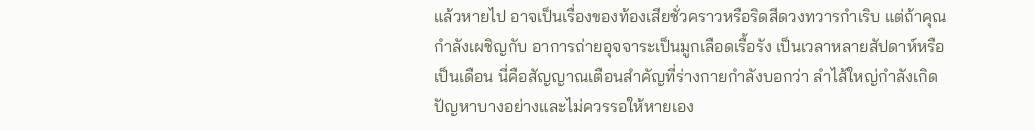แล้วหายไป อาจเป็นเรื่องของท้องเสียชั่วคราวหรือริดสีดวงทวารกำเริบ แต่ถ้าคุณกำลังเผชิญกับ อาการถ่ายอุจจาระเป็นมูกเลือดเรื้อรัง เป็นเวลาหลายสัปดาห์หรือเป็นเดือน นี่คือสัญญาณเตือนสำคัญที่ร่างกายกำลังบอกว่า ลำไส้ใหญ่กำลังเกิดปัญหาบางอย่างและไม่ควรรอให้หายเอง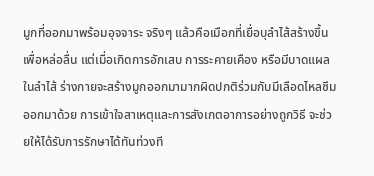มูกที่ออกมาพร้อมอุจจาระ จริงๆ แล้วคือเมือกที่เยื่อบุลำไส้สร้างขึ้นเพื่อหล่อลื่น แต่เมื่อเกิดการอักเสบ การระคายเคือง หรือมีบาดแผลในลำไส้ ร่างกายจะสร้างมูกออกมามากผิดปกติร่วมกับมีเลือดไหลซึมออกมาด้วย การเข้าใจสาเหตุและการสังเกตอาการอย่างถูกวิธี จะช่วยให้ได้รับการรักษาได้ทันท่วงที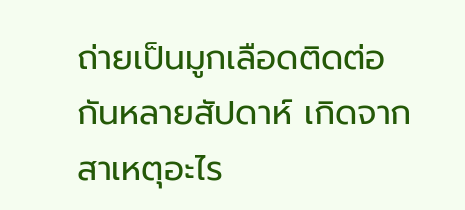ถ่ายเป็นมูกเลือดติดต่อกันหลายสัปดาห์ เกิดจากสาเหตุอะไร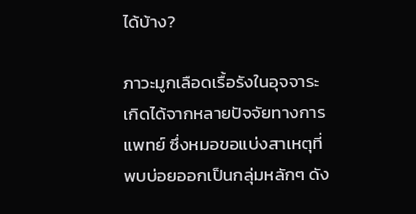ได้บ้าง?

ภาวะมูกเลือดเรื้อรังในอุจจาระเกิดได้จากหลายปัจจัยทางการแพทย์ ซึ่งหมอขอแบ่งสาเหตุที่พบบ่อยออกเป็นกลุ่มหลักๆ ดัง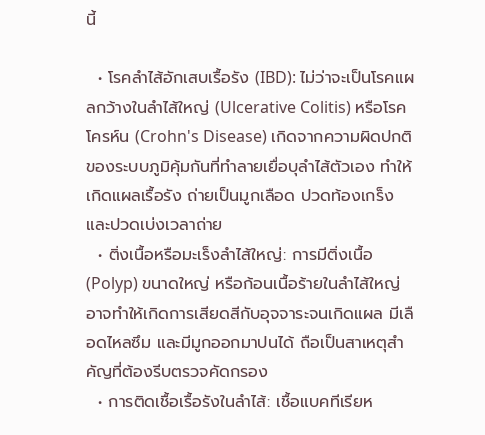นี้

  • โรคลำไส้อักเสบเรื้อรัง (IBD): ไม่ว่าจะเป็นโรคแผลกว้างในลำไส้ใหญ่ (Ulcerative Colitis) หรือโรคโครห์น (Crohn's Disease) เกิดจากความผิดปกติของระบบภูมิคุ้มกันที่ทำลายเยื่อบุลำไส้ตัวเอง ทำให้เกิดแผลเรื้อรัง ถ่ายเป็นมูกเลือด ปวดท้องเกร็ง และปวดเบ่งเวลาถ่าย
  • ติ่งเนื้อหรือมะเร็งลำไส้ใหญ่: การมีติ่งเนื้อ (Polyp) ขนาดใหญ่ หรือก้อนเนื้อร้ายในลำไส้ใหญ่ อาจทำให้เกิดการเสียดสีกับอุจจาระจนเกิดแผล มีเลือดไหลซึม และมีมูกออกมาปนได้ ถือเป็นสาเหตุสำคัญที่ต้องรีบตรวจคัดกรอง
  • การติดเชื้อเรื้อรังในลำไส้: เชื้อแบคทีเรียห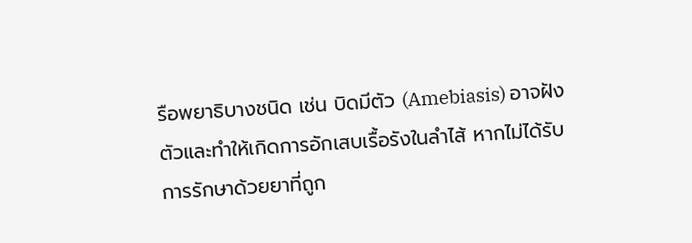รือพยาธิบางชนิด เช่น บิดมีตัว (Amebiasis) อาจฝังตัวและทำให้เกิดการอักเสบเรื้อรังในลำไส้ หากไม่ได้รับการรักษาด้วยยาที่ถูก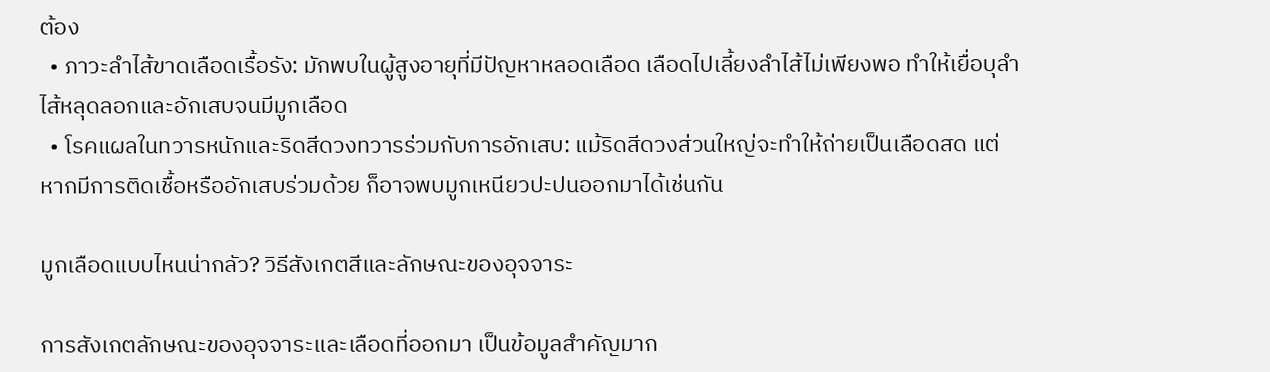ต้อง
  • ภาวะลำไส้ขาดเลือดเรื้อรัง: มักพบในผู้สูงอายุที่มีปัญหาหลอดเลือด เลือดไปเลี้ยงลำไส้ไม่เพียงพอ ทำให้เยื่อบุลำไส้หลุดลอกและอักเสบจนมีมูกเลือด
  • โรคแผลในทวารหนักและริดสีดวงทวารร่วมกับการอักเสบ: แม้ริดสีดวงส่วนใหญ่จะทำให้ถ่ายเป็นเลือดสด แต่หากมีการติดเชื้อหรืออักเสบร่วมด้วย ก็อาจพบมูกเหนียวปะปนออกมาได้เช่นกัน

มูกเลือดแบบไหนน่ากลัว? วิธีสังเกตสีและลักษณะของอุจจาระ

การสังเกตลักษณะของอุจจาระและเลือดที่ออกมา เป็นข้อมูลสำคัญมาก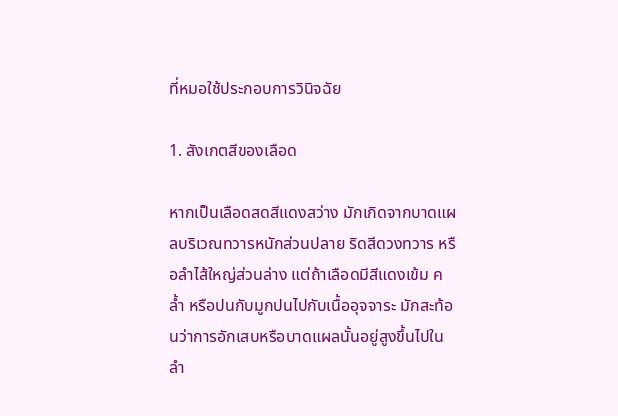ที่หมอใช้ประกอบการวินิจฉัย

1. สังเกตสีของเลือด

หากเป็นเลือดสดสีแดงสว่าง มักเกิดจากบาดแผลบริเวณทวารหนักส่วนปลาย ริดสีดวงทวาร หรือลำไส้ใหญ่ส่วนล่าง แต่ถ้าเลือดมีสีแดงเข้ม คล้ำ หรือปนกับมูกปนไปกับเนื้ออุจจาระ มักสะท้อนว่าการอักเสบหรือบาดแผลนั้นอยู่สูงขึ้นไปในลำ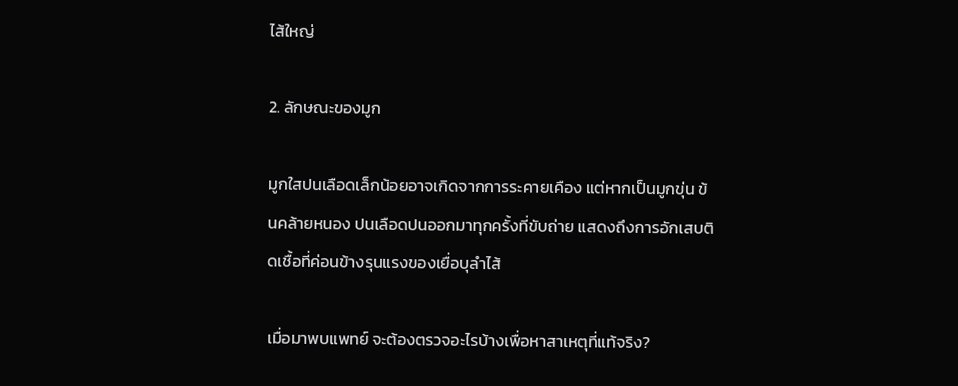ไส้ใหญ่

2. ลักษณะของมูก

มูกใสปนเลือดเล็กน้อยอาจเกิดจากการระคายเคือง แต่หากเป็นมูกขุ่น ข้นคล้ายหนอง ปนเลือดปนออกมาทุกครั้งที่ขับถ่าย แสดงถึงการอักเสบติดเชื้อที่ค่อนข้างรุนแรงของเยื่อบุลำไส้

เมื่อมาพบแพทย์ จะต้องตรวจอะไรบ้างเพื่อหาสาเหตุที่แท้จริง?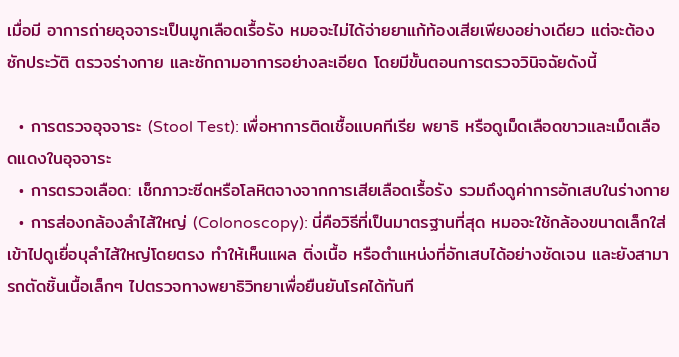เมื่อมี อาการถ่ายอุจจาระเป็นมูกเลือดเรื้อรัง หมอจะไม่ได้จ่ายยาแก้ท้องเสียเพียงอย่างเดียว แต่จะต้องซักประวัติ ตรวจร่างกาย และซักถามอาการอย่างละเอียด โดยมีขั้นตอนการตรวจวินิจฉัยดังนี้

  • การตรวจอุจจาระ (Stool Test): เพื่อหาการติดเชื้อแบคทีเรีย พยาธิ หรือดูเม็ดเลือดขาวและเม็ดเลือดแดงในอุจจาระ
  • การตรวจเลือด: เช็กภาวะซีดหรือโลหิตจางจากการเสียเลือดเรื้อรัง รวมถึงดูค่าการอักเสบในร่างกาย
  • การส่องกล้องลำไส้ใหญ่ (Colonoscopy): นี่คือวิธีที่เป็นมาตรฐานที่สุด หมอจะใช้กล้องขนาดเล็กใส่เข้าไปดูเยื่อบุลำไส้ใหญ่โดยตรง ทำให้เห็นแผล ติ่งเนื้อ หรือตำแหน่งที่อักเสบได้อย่างชัดเจน และยังสามารถตัดชิ้นเนื้อเล็กๆ ไปตรวจทางพยาธิวิทยาเพื่อยืนยันโรคได้ทันที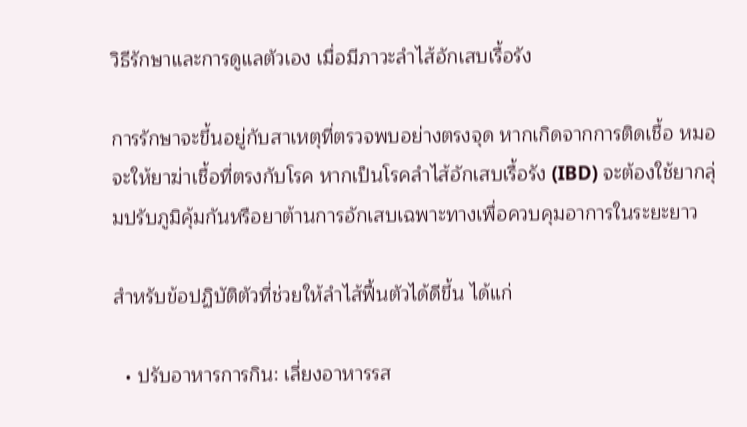วิธีรักษาและการดูแลตัวเอง เมื่อมีภาวะลำไส้อักเสบเรื้อรัง

การรักษาจะขึ้นอยู่กับสาเหตุที่ตรวจพบอย่างตรงจุด หากเกิดจากการติดเชื้อ หมอจะให้ยาฆ่าเชื้อที่ตรงกับโรค หากเป็นโรคลำไส้อักเสบเรื้อรัง (IBD) จะต้องใช้ยากลุ่มปรับภูมิคุ้มกันหรือยาต้านการอักเสบเฉพาะทางเพื่อควบคุมอาการในระยะยาว

สำหรับข้อปฏิบัติตัวที่ช่วยให้ลำไส้ฟื้นตัวได้ดีขึ้น ได้แก่

  • ปรับอาหารการกิน: เลี่ยงอาหารรส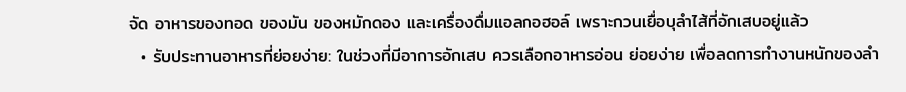จัด อาหารของทอด ของมัน ของหมักดอง และเครื่องดื่มแอลกอฮอล์ เพราะกวนเยื่อบุลำไส้ที่อักเสบอยู่แล้ว
  • รับประทานอาหารที่ย่อยง่าย: ในช่วงที่มีอาการอักเสบ ควรเลือกอาหารอ่อน ย่อยง่าย เพื่อลดการทำงานหนักของลำ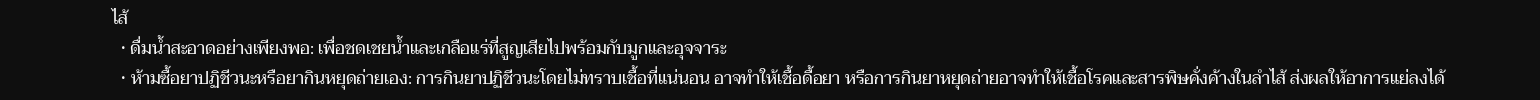ไส้
  • ดื่มน้ำสะอาดอย่างเพียงพอ: เพื่อชดเชยน้ำและเกลือแร่ที่สูญเสียไปพร้อมกับมูกและอุจจาระ
  • ห้ามซื้อยาปฏิชีวนะหรือยากินหยุดถ่ายเอง: การกินยาปฏิชีวนะโดยไม่ทราบเชื้อที่แน่นอน อาจทำให้เชื้อดื้อยา หรือการกินยาหยุดถ่ายอาจทำให้เชื้อโรคและสารพิษคั่งค้างในลำไส้ ส่งผลให้อาการแย่ลงได้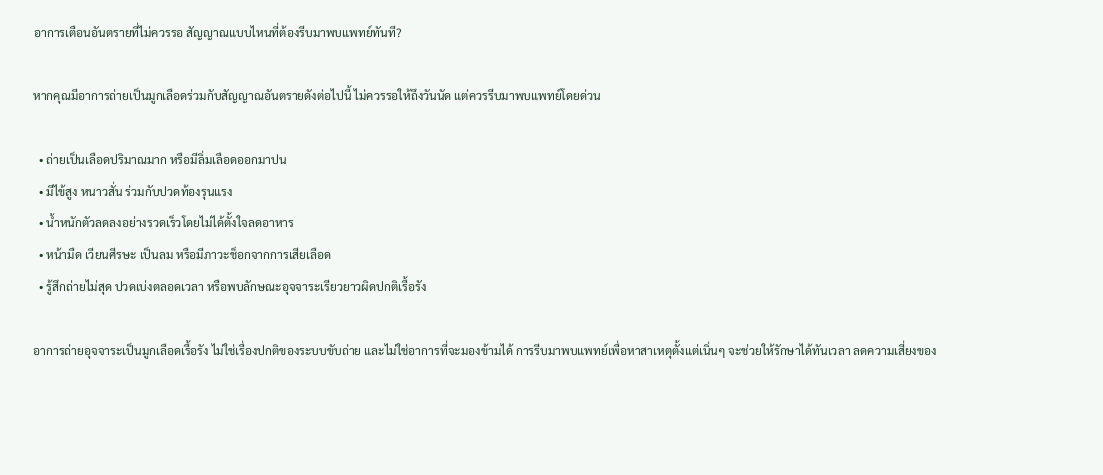อาการเตือนอันตรายที่ไม่ควรรอ สัญญาณแบบไหนที่ต้องรีบมาพบแพทย์ทันที?

หากคุณมีอาการถ่ายเป็นมูกเลือดร่วมกับสัญญาณอันตรายดังต่อไปนี้ ไม่ควรรอให้ถึงวันนัด แต่ควรรีบมาพบแพทย์โดยด่วน

  • ถ่ายเป็นเลือดปริมาณมาก หรือมีลิ่มเลือดออกมาปน
  • มีไข้สูง หนาวสั่น ร่วมกับปวดท้องรุนแรง
  • น้ำหนักตัวลดลงอย่างรวดเร็วโดยไม่ได้ตั้งใจลดอาหาร
  • หน้ามืด เวียนศีรษะ เป็นลม หรือมีภาวะช็อกจากการเสียเลือด
  • รู้สึกถ่ายไม่สุด ปวดเบ่งตลอดเวลา หรือพบลักษณะอุจจาระเรียวยาวผิดปกติเรื้อรัง

อาการถ่ายอุจจาระเป็นมูกเลือดเรื้อรัง ไม่ใช่เรื่องปกติของระบบขับถ่าย และไม่ใช่อาการที่จะมองข้ามได้ การรีบมาพบแพทย์เพื่อหาสาเหตุตั้งแต่เนิ่นๆ จะช่วยให้รักษาได้ทันเวลา ลดความเสี่ยงของ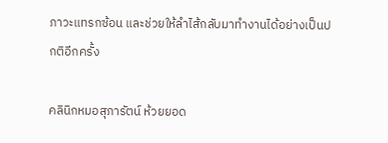ภาวะแทรกซ้อน และช่วยให้ลำไส้กลับมาทำงานได้อย่างเป็นปกติอีกครั้ง

คลินิกหมอสุภารัตน์ ห้วยยอด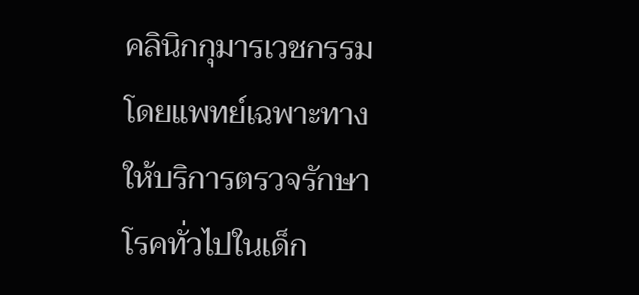คลินิกกุมารเวชกรรมโดยแพทย์เฉพาะทาง ให้บริการตรวจรักษาโรคทั่วไปในเด็ก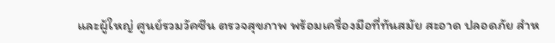และผู้ใหญ่ ศูนย์รวมวัคซีน ตรวจสุขภาพ พร้อมเครื่องมือที่ทันสมัย สะอาด ปลอดภัย สำห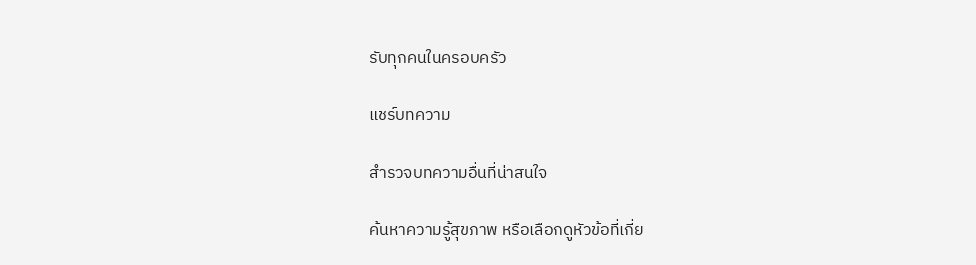รับทุกคนในครอบครัว

แชร์บทความ

สำรวจบทความอื่นที่น่าสนใจ

ค้นหาความรู้สุขภาพ หรือเลือกดูหัวข้อที่เกี่ย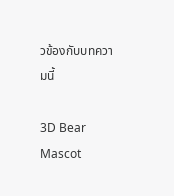วข้องกับบทความนี้

3D Bear Mascot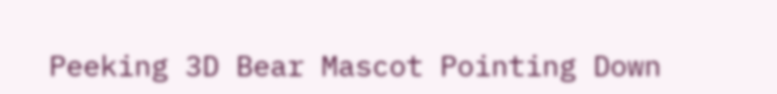Peeking 3D Bear Mascot Pointing Down